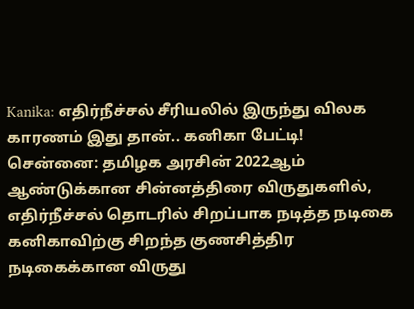Kanika: எதிர்நீச்சல் சீரியலில் இருந்து விலக காரணம் இது தான்.. கனிகா பேட்டி!
சென்னை: தமிழக அரசின் 2022ஆம் ஆண்டுக்கான சின்னத்திரை விருதுகளில், எதிர்நீச்சல் தொடரில் சிறப்பாக நடித்த நடிகை கனிகாவிற்கு சிறந்த குணசித்திர நடிகைக்கான விருது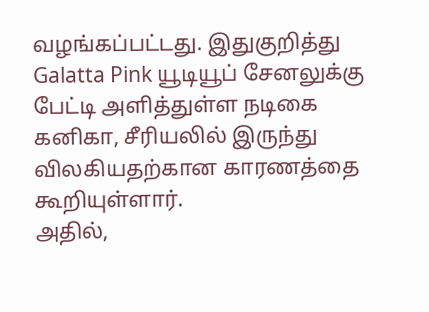வழங்கப்பட்டது. இதுகுறித்து
Galatta Pink யூடியூப் சேனலுக்கு பேட்டி அளித்துள்ள நடிகை கனிகா, சீரியலில் இருந்து விலகியதற்கான காரணத்தை கூறியுள்ளார்.
அதில்,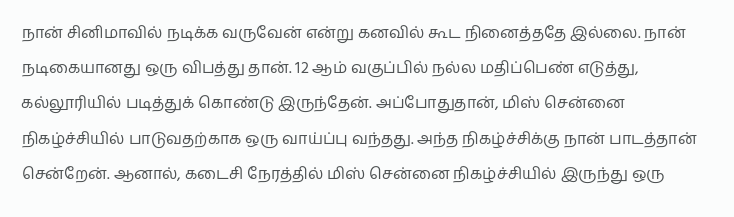நான் சினிமாவில் நடிக்க வருவேன் என்று கனவில் கூட நினைத்ததே இல்லை. நான் நடிகையானது ஒரு விபத்து தான். 12 ஆம் வகுப்பில் நல்ல மதிப்பெண் எடுத்து, கல்லூரியில் படித்துக் கொண்டு இருந்தேன். அப்போதுதான், மிஸ் சென்னை நிகழ்ச்சியில் பாடுவதற்காக ஒரு வாய்ப்பு வந்தது. அந்த நிகழ்ச்சிக்கு நான் பாடத்தான் சென்றேன். ஆனால், கடைசி நேரத்தில் மிஸ் சென்னை நிகழ்ச்சியில் இருந்து ஒரு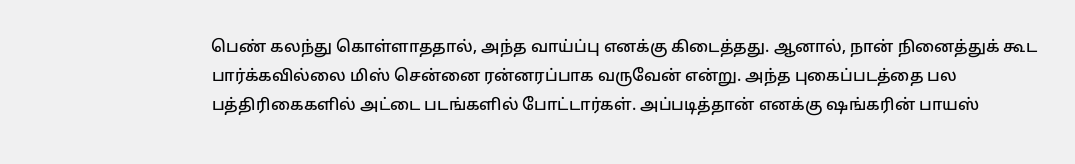பெண் கலந்து கொள்ளாததால், அந்த வாய்ப்பு எனக்கு கிடைத்தது. ஆனால், நான் நினைத்துக் கூட பார்க்கவில்லை மிஸ் சென்னை ரன்னரப்பாக வருவேன் என்று. அந்த புகைப்படத்தை பல பத்திரிகைகளில் அட்டை படங்களில் போட்டார்கள். அப்படித்தான் எனக்கு ஷங்கரின் பாயஸ்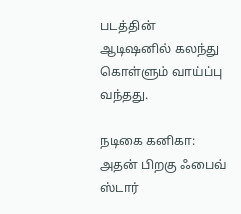படத்தின் ஆடிஷனில் கலந்து கொள்ளும் வாய்ப்பு வந்தது.

நடிகை கனிகா: அதன் பிறகு ஃபைவ் ஸ்டார்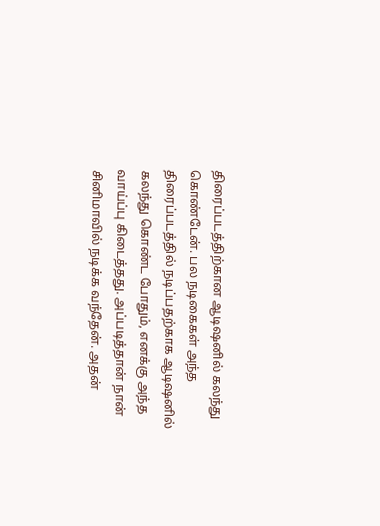திரைப்படத்திற்கான ஆடிஷனில் கலந்து கொண்டேன். பல நடிகைகள் அந்த திரைப்படத்தில் நடிப்பதற்காக ஆடிஷனில் கலந்து கொண்ட போதும், எனக்கு அந்த வாய்ப்பு கிடைத்தது. அப்படித்தான் நான் சினிமாவில் நடிக்க வந்தேன். அதன்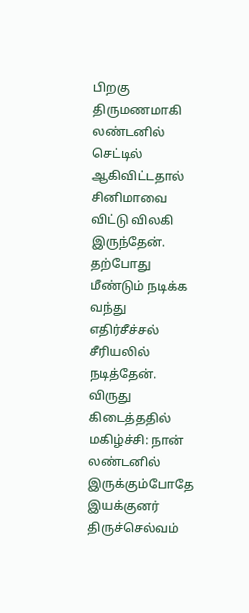பிறகு திருமணமாகி லண்டனில் செட்டில் ஆகிவிட்டதால் சினிமாவை விட்டு விலகி இருந்தேன். தற்போது மீண்டும் நடிக்க வந்து எதிர்சீச்சல் சீரியலில் நடித்தேன்.
விருது கிடைத்ததில் மகிழ்ச்சி: நான் லண்டனில் இருக்கும்போதே இயக்குனர் திருச்செல்வம்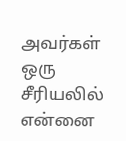அவர்கள் ஒரு சீரியலில் என்னை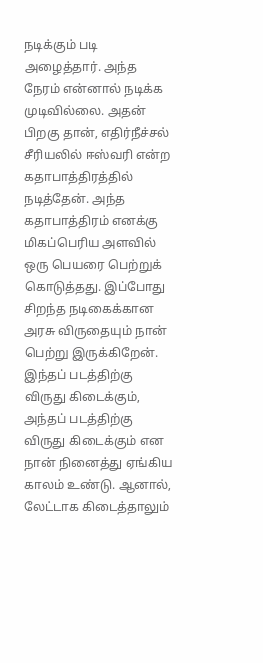நடிக்கும் படி அழைத்தார். அந்த நேரம் என்னால் நடிக்க முடிவில்லை. அதன் பிறகு தான், எதிர்நீச்சல் சீரியலில் ஈஸ்வரி என்ற கதாபாத்திரத்தில் நடித்தேன். அந்த கதாபாத்திரம் எனக்கு மிகப்பெரிய அளவில் ஒரு பெயரை பெற்றுக் கொடுத்தது. இப்போது சிறந்த நடிகைக்கான அரசு விருதையும் நான் பெற்று இருக்கிறேன். இந்தப் படத்திற்கு விருது கிடைக்கும், அந்தப் படத்திற்கு விருது கிடைக்கும் என நான் நினைத்து ஏங்கிய காலம் உண்டு. ஆனால், லேட்டாக கிடைத்தாலும்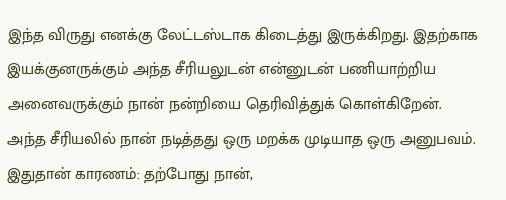இந்த விருது எனக்கு லேட்டஸ்டாக கிடைத்து இருக்கிறது. இதற்காக இயக்குனருக்கும் அந்த சீரியலுடன் என்னுடன் பணியாற்றிய அனைவருக்கும் நான் நன்றியை தெரிவித்துக் கொள்கிறேன். அந்த சீரியலில் நான் நடித்தது ஒரு மறக்க முடியாத ஒரு அனுபவம்.
இதுதான் காரணம்: தற்போது நான்,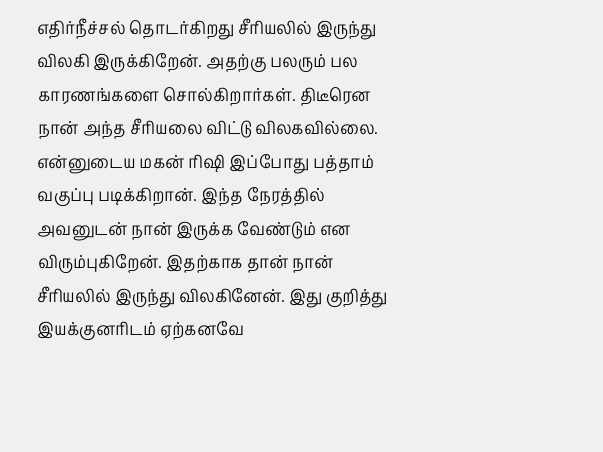எதிர்நீச்சல் தொடர்கிறது சீரியலில் இருந்து விலகி இருக்கிறேன். அதற்கு பலரும் பல காரணங்களை சொல்கிறார்கள். திடீரென நான் அந்த சீரியலை விட்டு விலகவில்லை. என்னுடைய மகன் ரிஷி இப்போது பத்தாம் வகுப்பு படிக்கிறான். இந்த நேரத்தில் அவனுடன் நான் இருக்க வேண்டும் என விரும்புகிறேன். இதற்காக தான் நான் சீரியலில் இருந்து விலகினேன். இது குறித்து இயக்குனரிடம் ஏற்கனவே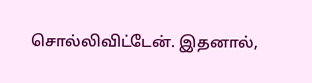சொல்லிவிட்டேன். இதனால்,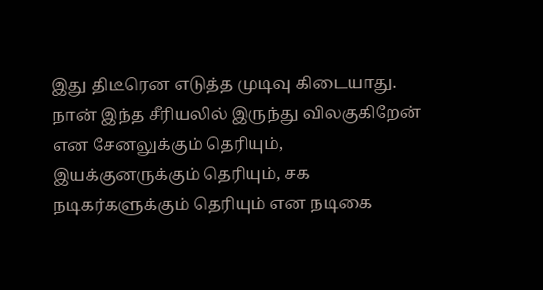இது திடீரென எடுத்த முடிவு கிடையாது. நான் இந்த சீரியலில் இருந்து விலகுகிறேன் என சேனலுக்கும் தெரியும், இயக்குனருக்கும் தெரியும், சக நடிகர்களுக்கும் தெரியும் என நடிகை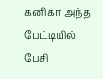கனிகா அந்த பேட்டியில் பேசி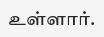உள்ளார்.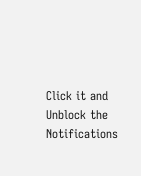Click it and Unblock the Notifications